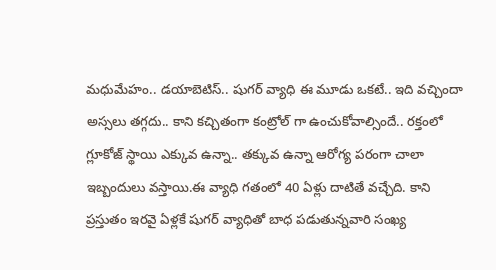మధుమేహం.. డయాబెటిస్.. షుగర్ వ్యాధి ఈ మూడు ఒకటే.. ఇది వచ్చిందా అస్సలు తగ్గదు.. కాని కచ్చితంగా కంట్రోల్ గా ఉంచుకోవాల్సిందే.. రక్తంలో గ్లూకోజ్ స్థాయి ఎక్కువ ఉన్నా.. తక్కువ ఉన్నా ఆరోగ్య పరంగా చాలా ఇబ్బందులు వస్తాయి.ఈ వ్యాధి గతంలో 40 ఏళ్లు దాటితే వచ్చేది. కాని ప్రస్తుతం ఇరవై ఏళ్లకే షుగర్ వ్యాధితో బాధ పడుతున్నవారి సంఖ్య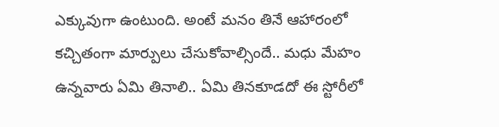ఎక్కువుగా ఉంటుంది. అంటే మనం తినే ఆహారంలో కచ్చితంగా మార్పులు చేసుకోవాల్సిందే.. మధు మేహం ఉన్నవారు ఏమి తినాలి.. ఏమి తినకూడదో ఈ స్టోరీలో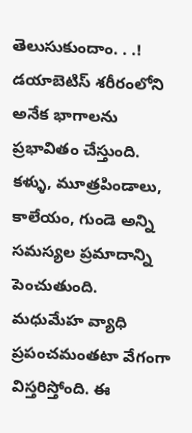తెలుసుకుందాం. . .!
డయాబెటిస్ శరీరంలోని అనేక భాగాలను ప్రభావితం చేస్తుంది. కళ్ళు, మూత్రపిండాలు, కాలేయం, గుండె అన్ని సమస్యల ప్రమాదాన్ని పెంచుతుంది. మధుమేహ వ్యాధి ప్రపంచమంతటా వేగంగా విస్తరిస్తోంది. ఈ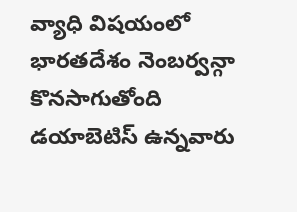వ్యాధి విషయంలో భారతదేశం నెంబర్వన్గా కొనసాగుతోంది
డయాబెటిస్ ఉన్నవారు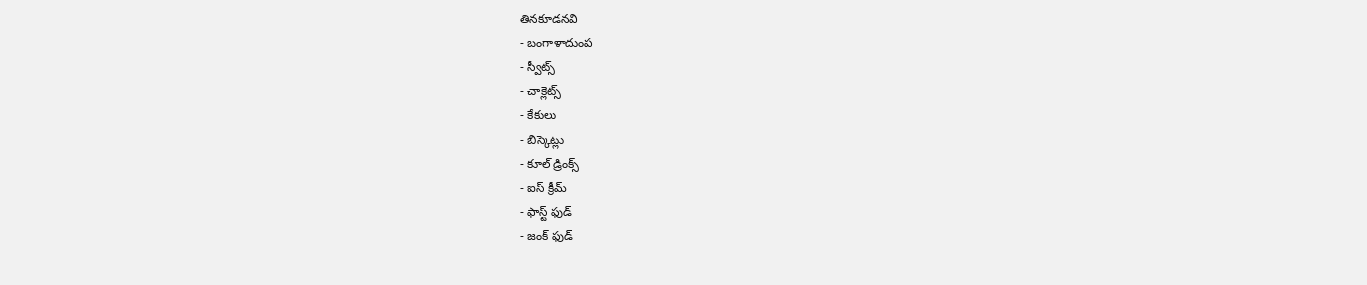తినకూడనవి
- బంగాళాదుంప
- స్వీట్స్
- చాక్లెట్స్
- కేకులు
- బిస్కెట్లు
- కూల్ డ్రింక్స్
- ఐస్ క్రీమ్
- ఫాస్ట్ ఫుడ్
- జంక్ ఫుడ్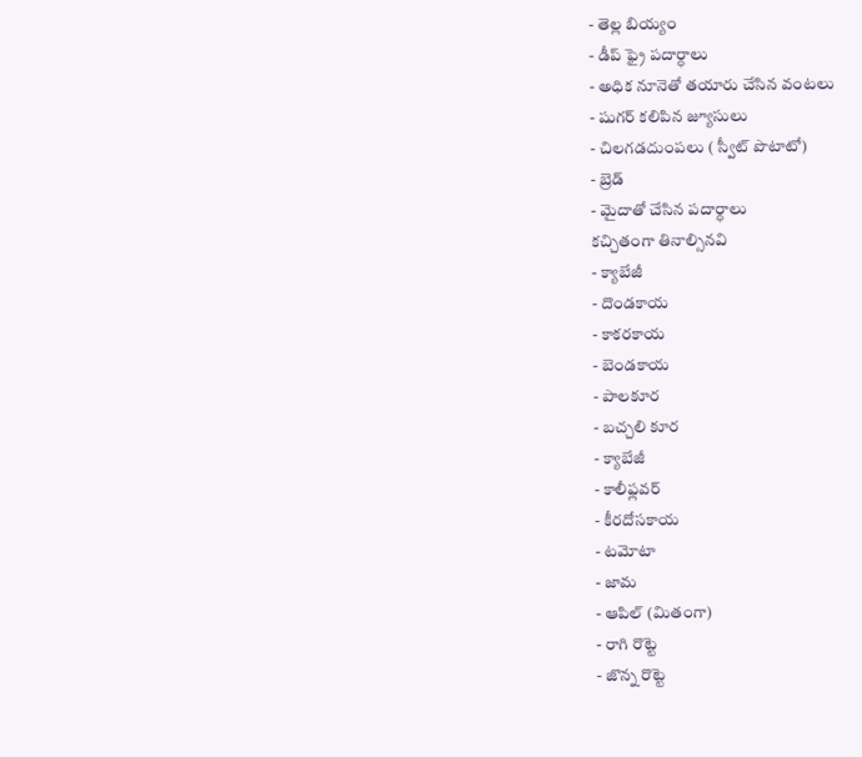- తెల్ల బియ్యం
- డీప్ ఫ్రై పదార్ధాలు
- అధిక నూనెతో తయారు చేసిన వంటలు
- షుగర్ కలిపిన జ్యూసులు
- చిలగడదుంపలు ( స్వీట్ పొటాటో)
- బ్రెడ్
- మైదాతో చేసిన పదార్ధాలు
కచ్చితంగా తినాల్సినవి
- క్యాబేజీ
- దొండకాయ
- కాకరకాయ
- బెండకాయ
- పాలకూర
- బచ్చలి కూర
- క్యాబేజీ
- కాలీఫ్లవర్
- కీరదోసకాయ
- టమోటా
- జామ
- ఆపిల్ (మితంగా)
- రాగి రొట్టె
- జొన్న రొట్టె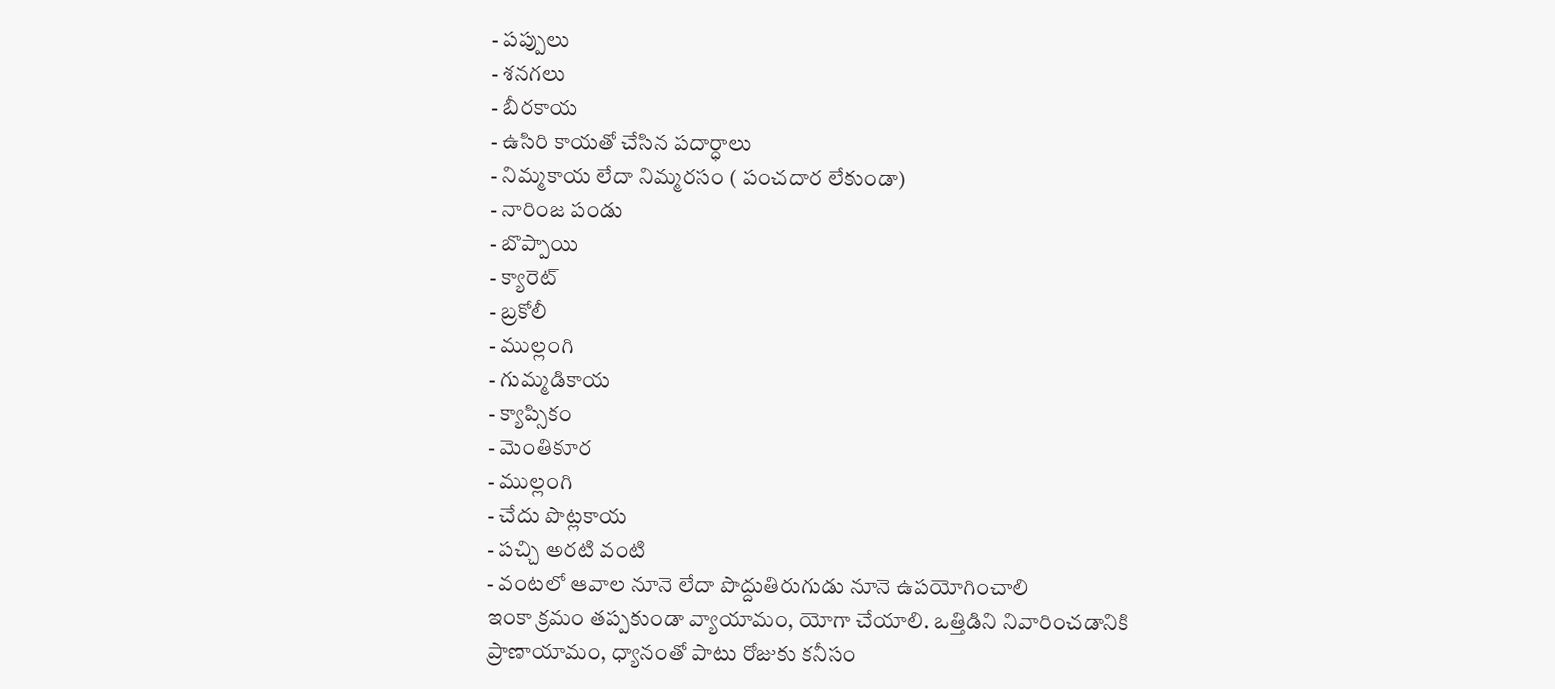- పప్పులు
- శనగలు
- బీరకాయ
- ఉసిరి కాయతో చేసిన పదార్ధాలు
- నిమ్మకాయ లేదా నిమ్మరసం ( పంచదార లేకుండా)
- నారింజ పండు
- బొప్పాయి
- క్యారెట్
- బ్రకోలీ
- ముల్లంగి
- గుమ్మడికాయ
- క్యాప్సికం
- మెంతికూర
- ముల్లంగి
- చేదు పొట్లకాయ
- పచ్చి అరటి వంటి
- వంటలో ఆవాల నూనె లేదా పొద్దుతిరుగుడు నూనె ఉపయోగించాలి
ఇంకా క్రమం తప్పకుండా వ్యాయామం, యోగా చేయాలి. ఒత్తిడిని నివారించడానికి ప్రాణాయామం, ధ్యానంతో పాటు రోజుకు కనీసం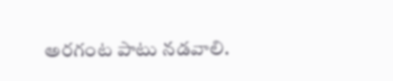అరగంట పాటు నడవాలి.